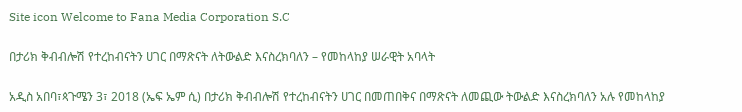Site icon Welcome to Fana Media Corporation S.C

በታሪክ ቅብብሎሽ የተረከብናትን ሀገር በማጽናት ለትውልድ እናስረክባለን – የመከላከያ ሠራዊት አባላት

አዲስ አበባ፣ጳጉሜን 3፣ 2018 (ኤፍ ኤም ሲ) በታሪክ ቅብብሎሽ የተረከብናትን ሀገር በመጠበቅና በማጽናት ለመጪው ትውልድ እናስረክባለን አሉ የመከላከያ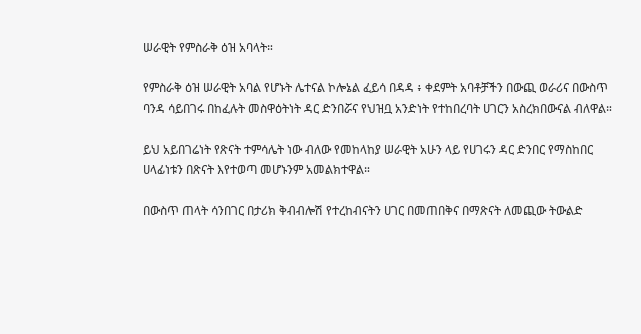ሠራዊት የምስራቅ ዕዝ አባላት።

የምስራቅ ዕዝ ሠራዊት አባል የሆኑት ሌተናል ኮሎኔል ፈይሳ በዳዳ ፥ ቀደምት አባቶቻችን በውጪ ወራሪና በውስጥ ባንዳ ሳይበገሩ በከፈሉት መስዋዕትነት ዳር ድንበሯና የህዝቧ አንድነት የተከበረባት ሀገርን አስረክበውናል ብለዋል።

ይህ አይበገሬነት የጽናት ተምሳሌት ነው ብለው የመከላከያ ሠራዊት አሁን ላይ የሀገሩን ዳር ድንበር የማስከበር ሀላፊነቱን በጽናት እየተወጣ መሆኑንም አመልክተዋል።

በውስጥ ጠላት ሳንበገር በታሪክ ቅብብሎሽ የተረከብናትን ሀገር በመጠበቅና በማጽናት ለመጪው ትውልድ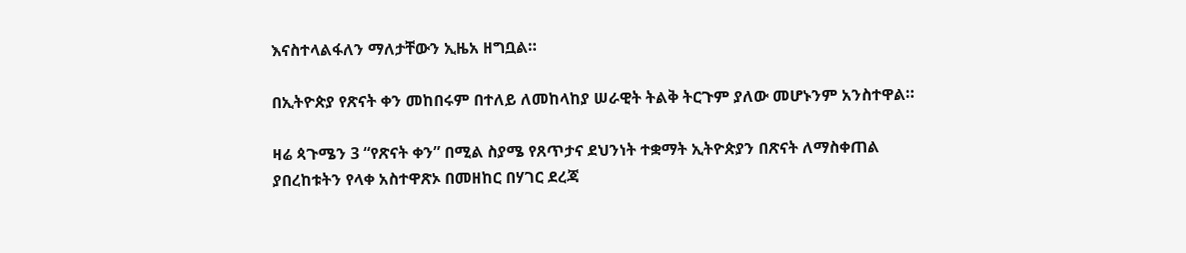እናስተላልፋለን ማለታቸውን ኢዜአ ዘግቧል።

በኢትዮጵያ የጽናት ቀን መከበሩም በተለይ ለመከላከያ ሠራዊት ትልቅ ትርጉም ያለው መሆኑንም አንስተዋል።

ዛሬ ጳጉሜን 3 “የጽናት ቀን” በሚል ስያሜ የጸጥታና ደህንነት ተቋማት ኢትዮጵያን በጽናት ለማስቀጠል ያበረከቱትን የላቀ አስተዋጽኦ በመዘከር በሃገር ደረጃ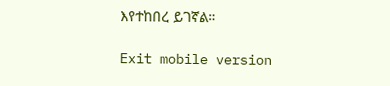እየተከበረ ይገኛል።

Exit mobile version